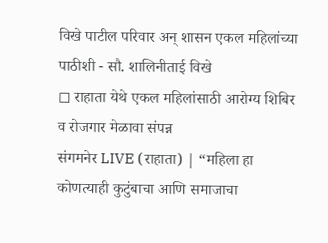विखे पाटील परिवार अन् शासन एकल महिलांच्या पाठीशी - सौ. शालिनीताई विखे
◻ राहाता येथे एकल महिलांसाठी आरोग्य शिबिर व रोजगार मेळावा संपन्न
संगमनेर LIVE (राहाता) | “महिला हा कोणत्याही कुटुंबाचा आणि समाजाचा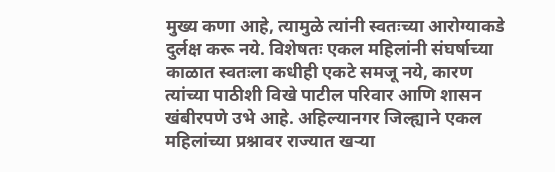मुख्य कणा आहे, त्यामुळे त्यांनी स्वतःच्या आरोग्याकडे दुर्लक्ष करू नये. विशेषतः एकल महिलांनी संघर्षाच्या काळात स्वतःला कधीही एकटे समजू नये, कारण त्यांच्या पाठीशी विखे पाटील परिवार आणि शासन खंबीरपणे उभे आहे. अहिल्यानगर जिल्ह्याने एकल महिलांच्या प्रश्नावर राज्यात खऱ्या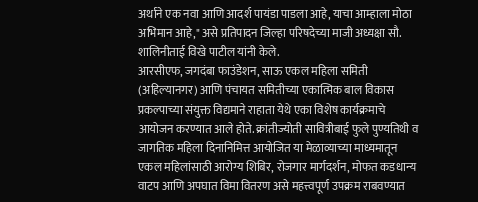अर्थाने एक नवा आणि आदर्श पायंडा पाडला आहे, याचा आम्हाला मोठा अभिमान आहे," असे प्रतिपादन जिल्हा परिषदेच्या माजी अध्यक्षा सौ. शालिनीताई विखे पाटील यांनी केले.
आरसीएफ, जगदंबा फाउंडेशन, साऊ एकल महिला समिती (अहिल्यानगर) आणि पंचायत समितीच्या एकात्मिक बाल विकास प्रकल्पाच्या संयुक्त विद्यमाने राहाता येथे एका विशेष कार्यक्रमाचे आयोजन करण्यात आले होते. क्रांतीज्योती सावित्रीबाई फुले पुण्यतिथी व जागतिक महिला दिनानिमित्त आयोजित या मेळाव्याच्या माध्यमातून एकल महिलांसाठी आरोग्य शिबिर, रोजगार मार्गदर्शन, मोफत कडधान्य वाटप आणि अपघात विमा वितरण असे महत्त्वपूर्ण उपक्रम राबवण्यात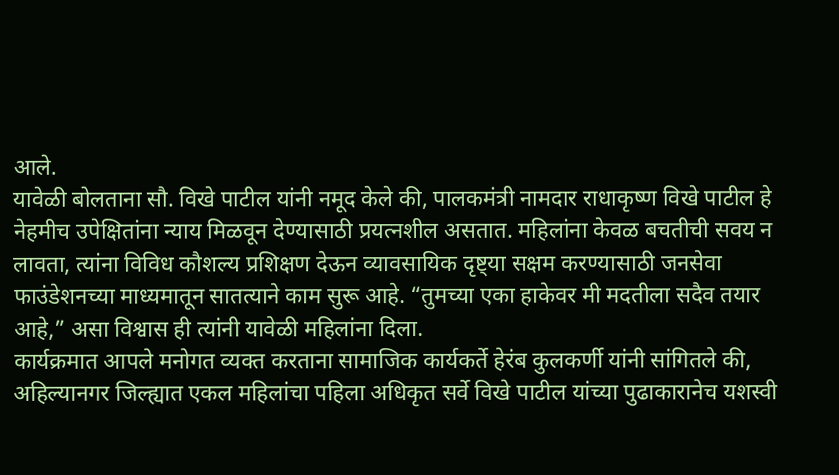आले.
यावेळी बोलताना सौ. विखे पाटील यांनी नमूद केले की, पालकमंत्री नामदार राधाकृष्ण विखे पाटील हे नेहमीच उपेक्षितांना न्याय मिळवून देण्यासाठी प्रयत्नशील असतात. महिलांना केवळ बचतीची सवय न लावता, त्यांना विविध कौशल्य प्रशिक्षण देऊन व्यावसायिक दृष्ट्या सक्षम करण्यासाठी जनसेवा फाउंडेशनच्या माध्यमातून सातत्याने काम सुरू आहे. “तुमच्या एका हाकेवर मी मदतीला सदैव तयार आहे,” असा विश्वास ही त्यांनी यावेळी महिलांना दिला.
कार्यक्रमात आपले मनोगत व्यक्त करताना सामाजिक कार्यकर्ते हेरंब कुलकर्णी यांनी सांगितले की, अहिल्यानगर जिल्ह्यात एकल महिलांचा पहिला अधिकृत सर्वे विखे पाटील यांच्या पुढाकारानेच यशस्वी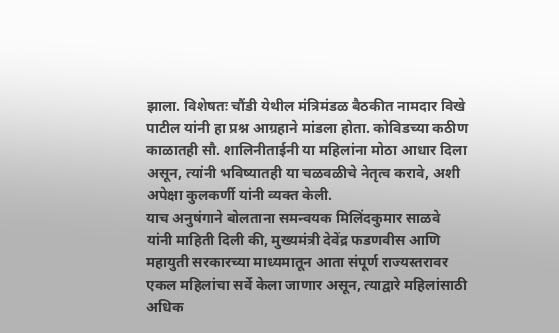झाला. विशेषतः चौंडी येथील मंत्रिमंडळ बैठकीत नामदार विखे पाटील यांनी हा प्रश्न आग्रहाने मांडला होता. कोविडच्या कठीण काळातही सौ. शालिनीताईनी या महिलांना मोठा आधार दिला असून, त्यांनी भविष्यातही या चळवळीचे नेतृत्व करावे, अशी अपेक्षा कुलकर्णी यांनी व्यक्त केली.
याच अनुषंगाने बोलताना समन्वयक मिलिंदकुमार साळवे यांनी माहिती दिली की, मुख्यमंत्री देवेंद्र फडणवीस आणि महायुती सरकारच्या माध्यमातून आता संपूर्ण राज्यस्तरावर एकल महिलांचा सर्वे केला जाणार असून, त्याद्वारे महिलांसाठी अधिक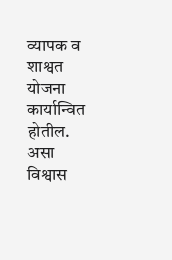व्यापक व शाश्वत योजना कार्यान्वित होतील. असा विश्वास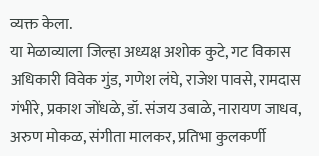व्यक्त केला.
या मेळाव्याला जिल्हा अध्यक्ष अशोक कुटे, गट विकास अधिकारी विवेक गुंड, गणेश लंघे, राजेश पावसे, रामदास गंभीरे, प्रकाश जोंधळे, डॉ. संजय उबाळे, नारायण जाधव, अरुण मोकळ, संगीता मालकर, प्रतिभा कुलकर्णी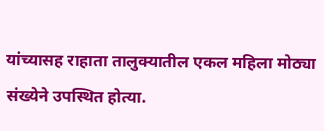यांच्यासह राहाता तालुक्यातील एकल महिला मोठ्या संख्येने उपस्थित होत्या.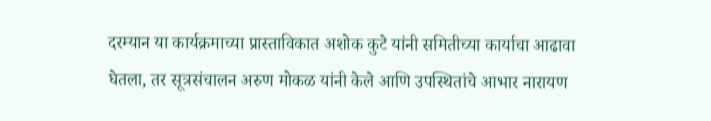दरम्यान या कार्यक्रमाच्या प्रास्ताविकात अशोक कुटे यांनी समितीच्या कार्याचा आढावा घेतला, तर सूत्रसंचालन अरुण मोकळ यांनी केले आणि उपस्थितांचे आभार नारायण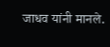जाधव यांनी मानले.